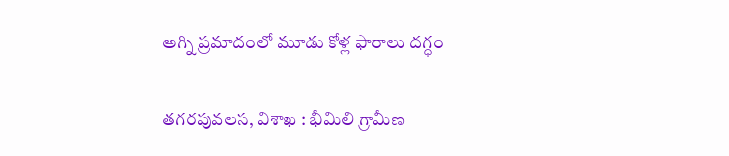అగ్ని ప్రమాదంలో మూడు కోళ్ల ఫారాలు దగ్ధం

తగరపువలస, విశాఖ : భీమిలి గ్రామీణ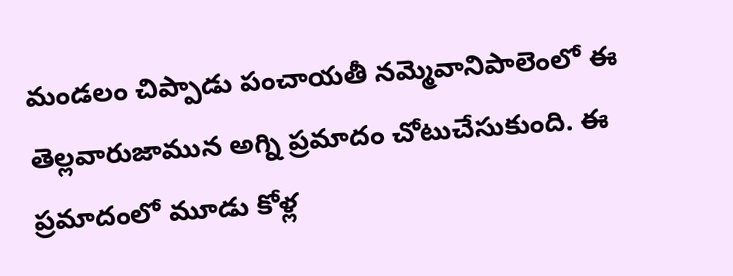మండలం చిప్పాడు పంచాయతీ నమ్మెవానిపాలెంలో ఈ తెల్లవారుజామున అగ్ని ప్రమాదం చోటుచేసుకుంది. ఈ ప్రమాదంలో మూడు కోళ్ల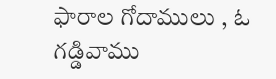ఫారాల గోదాములు , ఓ గడ్డివాము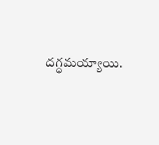దగ్ధమయ్యాయి.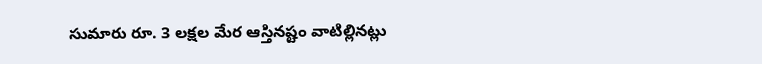సుమారు రూ. 3 లక్షల మేర ఆస్తినష్టం వాటిల్లినట్లు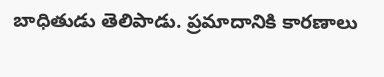బాధితుడు తెలిపాడు. ప్రమాదానికి కారణాలు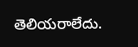తెలియరాలేదు.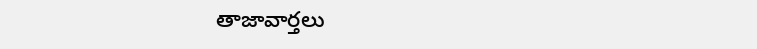తాజావార్తలు